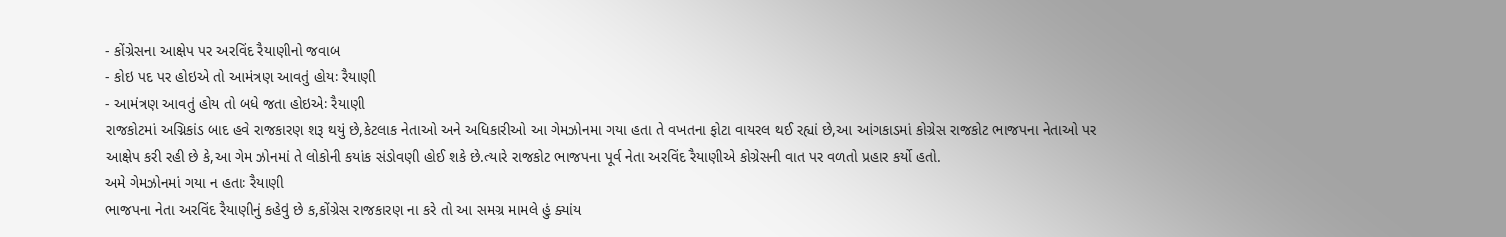- કોંગ્રેસના આક્ષેપ પર અરવિંદ રૈયાણીનો જવાબ
- કોઇ પદ પર હોઇએ તો આમંત્રણ આવતું હોયઃ રૈયાણી
- આમંત્રણ આવતું હોય તો બધે જતા હોઇએઃ રૈયાણી
રાજકોટમાં અગ્નિકાંડ બાદ હવે રાજકારણ શરૂ થયું છે,કેટલાક નેતાઓ અને અધિકારીઓ આ ગેમઝોનમા ગયા હતા તે વખતના ફોટા વાયરલ થઈ રહ્યાં છે,આ આંગકાડમાં કોગ્રેસ રાજકોટ ભાજપના નેતાઓ પર આક્ષેપ કરી રહી છે કે,આ ગેમ ઝોનમાં તે લોકોની કયાંક સંડોવણી હોઈ શકે છે.ત્યારે રાજકોટ ભાજપના પૂર્વ નેતા અરવિંદ રૈયાણીએ કોગ્રેસની વાત પર વળતો પ્રહાર કર્યો હતો.
અમે ગેમઝોનમાં ગયા ન હતાઃ રૈયાણી
ભાજપના નેતા અરવિંદ રૈયાણીનું કહેવું છે ક,કોંગ્રેસ રાજકારણ ના કરે તો આ સમગ્ર મામલે હું ક્યાંય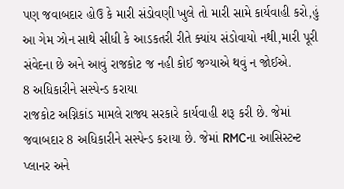પણ જવાબદાર હોઉ કે મારી સંડોવણી ખુલે તો મારી સામે કાર્યવાહી કરો,હું આ ગેમ ઝોન સાથે સીધી કે આડકતરી રીતે ક્યાંય સંડોવાયો નથી,મારી પૂરી સંવેદના છે અને આવું રાજકોટ જ નહી કોઈ જગ્યાએ થવું ન જોઈએ.
8 અધિકારીને સસ્પેન્ડ કરાયા
રાજકોટ અગ્નિકાંડ મામલે રાજ્ય સરકારે કાર્યવાહી શરૂ કરી છે. જેમાં જવાબદાર 8 અધિકારીને સસ્પેન્ડ કરાયા છે. જેમાં RMCના આસિસ્ટન્ટ પ્લાનર અને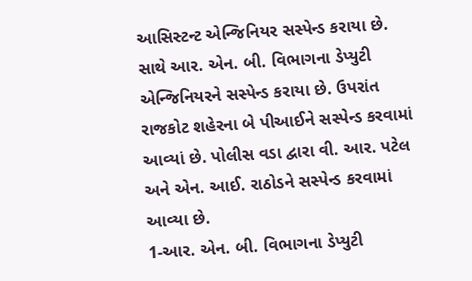આસિસ્ટન્ટ એન્જિનિયર સસ્પેન્ડ કરાયા છે. સાથે આર. એન. બી. વિભાગના ડેપ્યુટી એન્જિનિયરને સસ્પેન્ડ કરાયા છે. ઉપરાંત રાજકોટ શહેરના બે પીઆઈને સસ્પેન્ડ કરવામાં આવ્યાં છે. પોલીસ વડા દ્વારા વી. આર. પટેલ અને એન. આઈ. રાઠોડને સસ્પેન્ડ કરવામાં આવ્યા છે.
1-આર. એન. બી. વિભાગના ડેપ્યુટી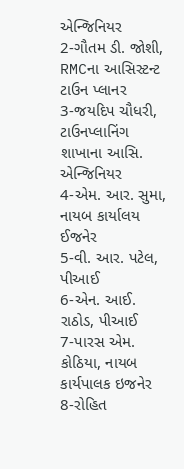એન્જિનિયર
2-ગૌતમ ડી. જોશી, RMCના આસિસ્ટન્ટ ટાઉન પ્લાનર
3-જયદિપ ચૌધરી, ટાઉનપ્લાનિંગ શાખાના આસિ. એન્જિનિયર
4-એમ. આર. સુમા, નાયબ કાર્યાલય ઈજનેર
5-વી. આર. પટેલ, પીઆઈ
6-એન. આઈ. રાઠોડ, પીઆઈ
7-પારસ એમ. કોઠિયા, નાયબ કાર્યપાલક ઇજનેર
8-રોહિત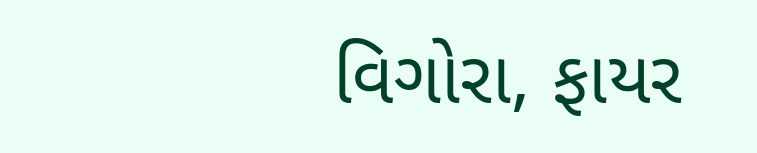વિગોરા, ફાયર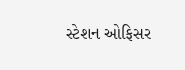સ્ટેશન ઓફિસર